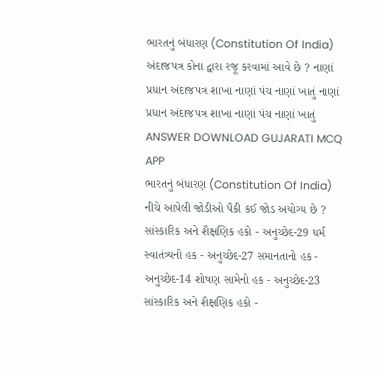ભારતનું બંધારણ (Constitution Of India) અંદાજપત્ર કોના દ્વારા રજૂ કરવામાં આવે છે ? નાણાં પ્રધાન અંદાજપત્ર શાખા નાણાં પંચ નાણાં ખાતું નાણાં પ્રધાન અંદાજપત્ર શાખા નાણાં પંચ નાણાં ખાતું ANSWER DOWNLOAD GUJARATI MCQ APP
ભારતનું બંધારણ (Constitution Of India) નીચે આપેલી જોડીઓ પૈકી કઈ જોડ અયોગ્ય છે ? સાંસ્કારિક અને શૈક્ષણિક હકો - અનુચ્છેદ-29 ધર્મ સ્વાતંત્ર્યનો હક - અનુચ્છેદ-27 સમાનતાનો હક - અનુચ્છેદ-14 શોષણ સામેનો હક - અનુચ્છેદ-23 સાંસ્કારિક અને શૈક્ષણિક હકો -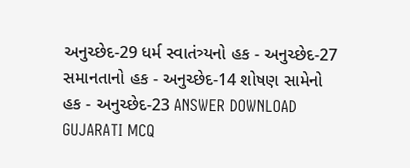અનુચ્છેદ-29 ધર્મ સ્વાતંત્ર્યનો હક - અનુચ્છેદ-27 સમાનતાનો હક - અનુચ્છેદ-14 શોષણ સામેનો હક - અનુચ્છેદ-23 ANSWER DOWNLOAD GUJARATI MCQ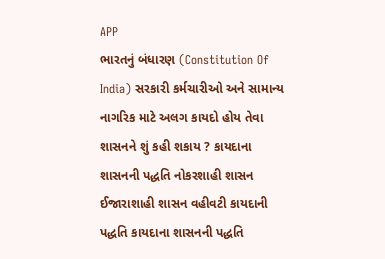APP
ભારતનું બંધારણ (Constitution Of India) સરકારી કર્મચારીઓ અને સામાન્ય નાગરિક માટે અલગ કાયદો હોય તેવા શાસનને શું કહી શકાય ? કાયદાના શાસનની પદ્ધતિ નોકરશાહી શાસન ઈજારાશાહી શાસન વહીવટી કાયદાની પદ્ધતિ કાયદાના શાસનની પદ્ધતિ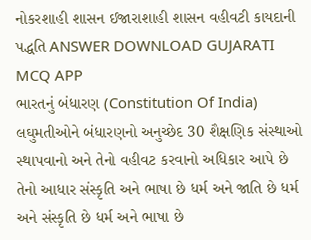નોકરશાહી શાસન ઈજારાશાહી શાસન વહીવટી કાયદાની પદ્ધતિ ANSWER DOWNLOAD GUJARATI MCQ APP
ભારતનું બંધારણ (Constitution Of India) લઘુમતીઓને બંધારણનો અનુચ્છેદ 30 શૈક્ષણિક સંસ્થાઓ સ્થાપવાનો અને તેનો વહીવટ કરવાનો અધિકાર આપે છે તેનો આધાર સંસ્કૃતિ અને ભાષા છે ધર્મ અને જાતિ છે ધર્મ અને સંસ્કૃતિ છે ધર્મ અને ભાષા છે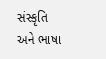સંસ્કૃતિ અને ભાષા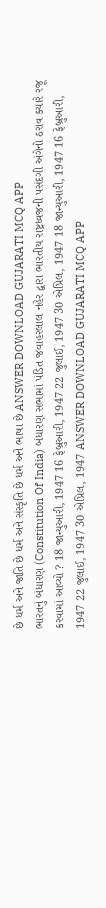છે ધર્મ અને જાતિ છે ધર્મ અને સંસ્કૃતિ છે ધર્મ અને ભાષા છે ANSWER DOWNLOAD GUJARATI MCQ APP
ભારતનું બંધારણ (Constitution Of India) બંધારણ સભામાં પંડિત જવાહરલાલ નહેર દ્વારા ભારતીય રાષ્ટ્રધ્વજની પસંદગી અંગેનો ઠરાવ ક્યારે રજૂ કરવામાં આવ્યો ? 18 જાન્યુઆરી, 1947 16 ફેબ્રુઆરી, 1947 22 જુલાઈ, 1947 30 એપ્રિલ, 1947 18 જાન્યુઆરી, 1947 16 ફેબ્રુઆરી, 1947 22 જુલાઈ, 1947 30 એપ્રિલ, 1947 ANSWER DOWNLOAD GUJARATI MCQ APP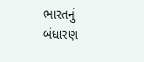ભારતનું બંધારણ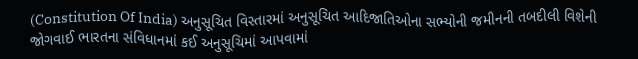(Constitution Of India) અનુસૂચિત વિસ્તારમાં અનુસૂચિત આદિજાતિઓના સભ્યોની જમીનની તબદીલી વિશેની જોગવાઈ ભારતના સંવિધાનમાં કઈ અનુસૂચિમાં આપવામાં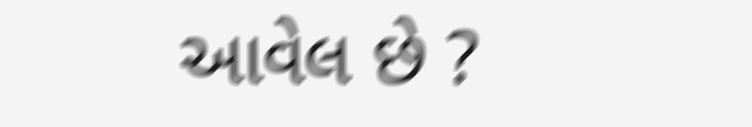આવેલ છે ?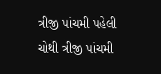ત્રીજી પાંચમી પહેલી ચોથી ત્રીજી પાંચમી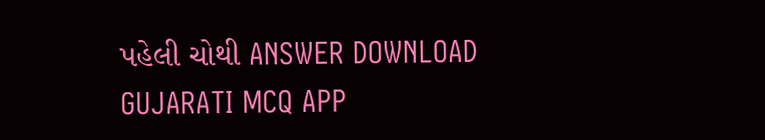પહેલી ચોથી ANSWER DOWNLOAD GUJARATI MCQ APP